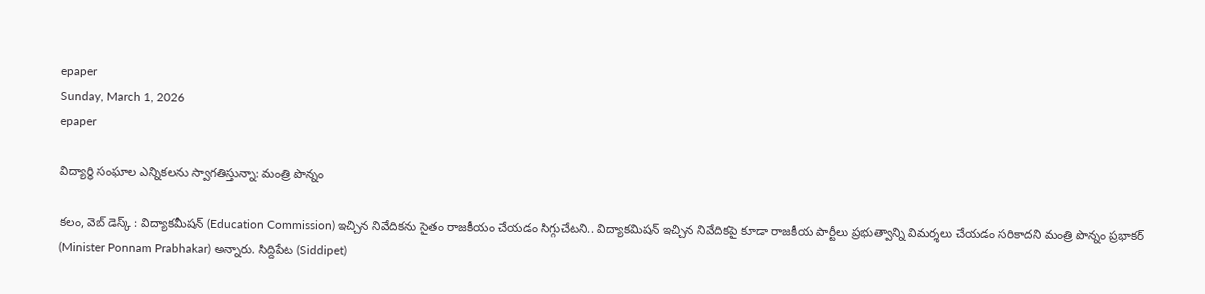epaper
Sunday, March 1, 2026
epaper

విద్యార్థి సంఘాల ఎన్నికలను స్వాగతిస్తున్నా: మంత్రి పొన్నం

కలం, వెబ్ డెస్క్ : విద్యాకమీషన్ (Education Commission) ఇచ్చిన నివేదికను సైతం రాజకీయం చేయడం సిగ్గుచేటని.. విద్యాకమిషన్ ఇచ్చిన నివేదికపై కూడా రాజకీయ పార్టీలు ప్రభుత్వాన్ని విమర్శలు చేయడం సరికాదని మంత్రి పొన్నం ప్రభాకర్ (Minister Ponnam Prabhakar) అన్నారు. సిద్దిపేట (Siddipet)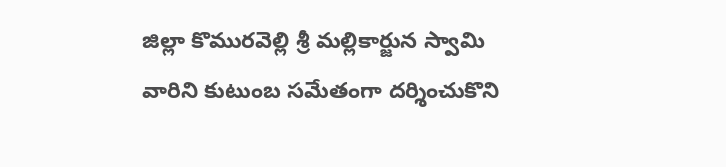జిల్లా కొమురవెల్లి శ్రీ మల్లికార్జున స్వామి వారిని కుటుంబ సమేతంగా దర్శించుకొని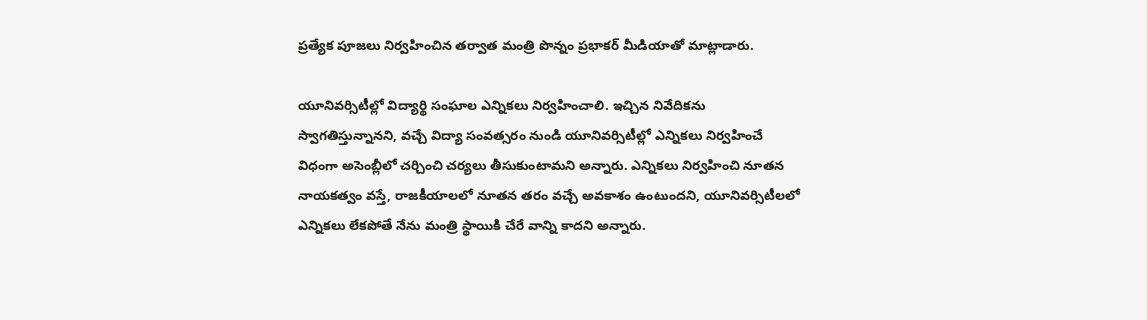ప్రత్యేక పూజలు నిర్వహించిన తర్వాత మంత్రి పొన్నం ప్రభాకర్ మీడియాతో మాట్లాడారు.

యూనివర్సిటీల్లో విద్యార్థి సంఘాల ఎన్నికలు నిర్వహించాలి. ఇచ్చిన నివేదికను స్వాగతిస్తున్నానని, వచ్చే విద్యా సంవత్సరం నుండి యూనివర్సిటీల్లో ఎన్నికలు నిర్వహించే విధంగా అసెంబ్లీలో చర్చించి చర్యలు తీసుకుంటామని అన్నారు. ఎన్నికలు నిర్వహించి నూతన నాయకత్వం వస్తే, రాజకీయాలలో నూతన తరం వచ్చే అవకాశం ఉంటుందని, యూనివర్సిటీలలో ఎన్నికలు లేకపోతే నేను మంత్రి స్థాయికి చేరే వాన్ని కాదని అన్నారు.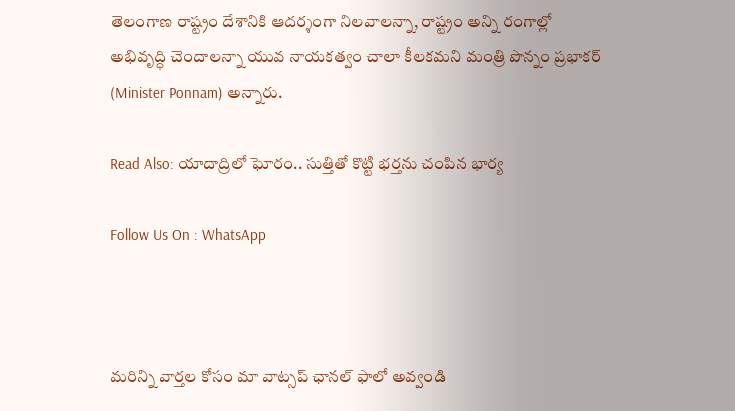తెలంగాణ రాష్ట్రం దేశానికి ఆదర్శంగా నిలవాలన్నా, రాష్ట్రం అన్ని రంగాల్లో అభివృద్ధి చెందాలన్నా యువ నాయకత్వం చాలా కీలకమని మంత్రి పొన్నం ప్రభాకర్ (Minister Ponnam) అన్నారు.

Read Also: యాదాద్రిలో ఘోరం.. సుత్తితో కొట్టి భర్తను చంపిన భార్య

Follow Us On : WhatsApp



మ‌రిన్ని వార్త‌ల కోసం మా వాట్స‌ప్ ఛాన‌ల్ ఫాలో అవ్వండి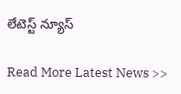లేటెస్ట్ న్యూస్‌

Read More Latest News >>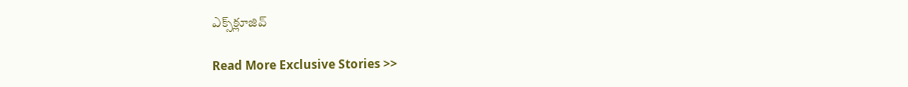ఎక్స్‌క్లూజివ్‌

Read More Exclusive Stories >>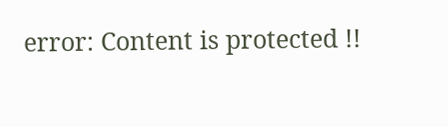error: Content is protected !!